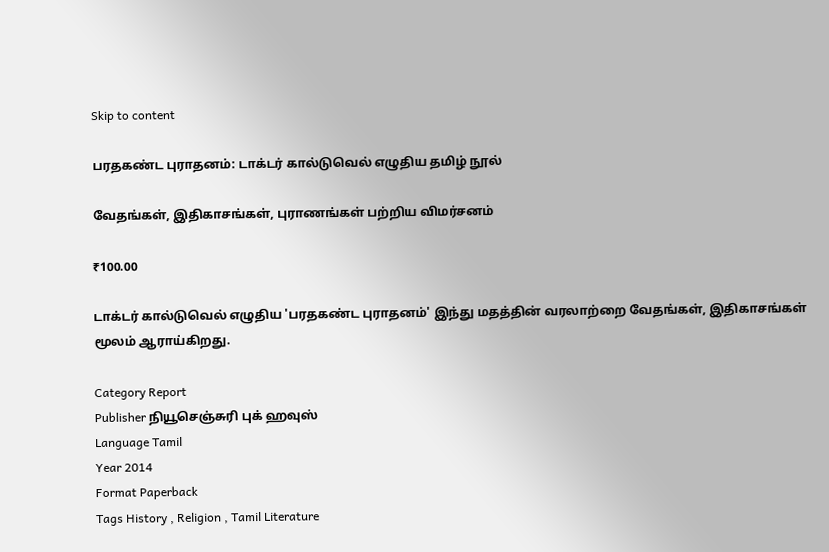Skip to content

பரதகண்ட புராதனம்: டாக்டர் கால்டுவெல் எழுதிய தமிழ் நூல்

வேதங்கள், இதிகாசங்கள், புராணங்கள் பற்றிய விமர்சனம்

₹100.00

டாக்டர் கால்டுவெல் எழுதிய 'பரதகண்ட புராதனம்' இந்து மதத்தின் வரலாற்றை வேதங்கள், இதிகாசங்கள் மூலம் ஆராய்கிறது.

Category Report
Publisher நியூசெஞ்சுரி புக் ஹவுஸ்
Language Tamil
Year 2014
Format Paperback
Tags History , Religion , Tamil Literature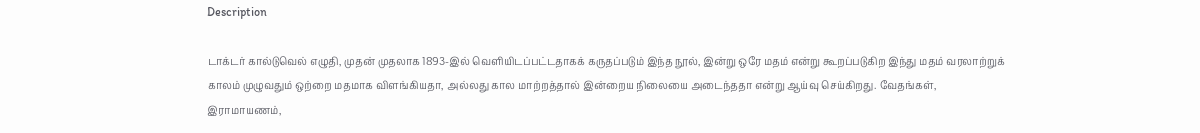Description

டாக்டர் கால்டுவெல் எழுதி, முதன் முதலாக 1893-இல் வெளியிடப்பட்டதாகக் கருதப்படும் இந்த நூல், இன்று ஒரே மதம் என்று கூறப்படுகிற இந்து மதம் வரலாற்றுக் காலம் முழுவதும் ஒற்றை மதமாக விளங்கியதா, அல்லது கால மாற்றத்தால் இன்றைய நிலையை அடைந்ததா என்று ஆய்வு செய்கிறது. வேதங்கள், இராமாயணம்,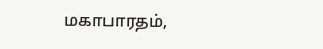மகாபாரதம்,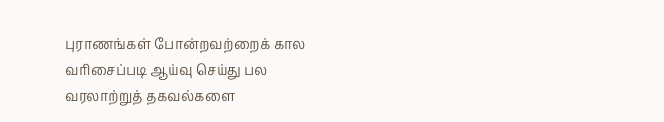புராணங்கள் போன்றவற்றைக் கால வரிசைப்படி ஆய்வு செய்து பல வரலாற்றுத் தகவல்களை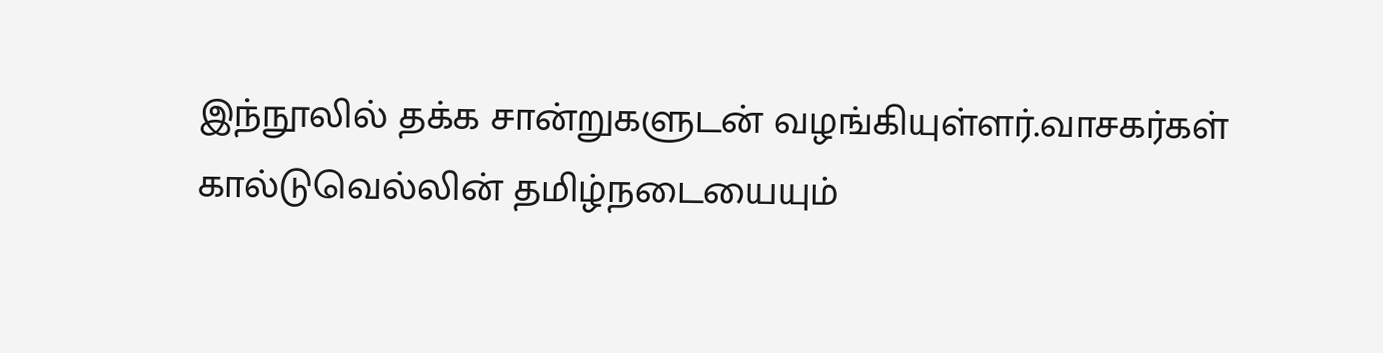இந்நூலில் தக்க சான்றுகளுடன் வழங்கியுள்ளர்.வாசகர்கள் கால்டுவெல்லின் தமிழ்நடையையும்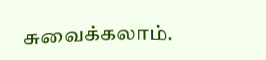சுவைக்கலாம்.